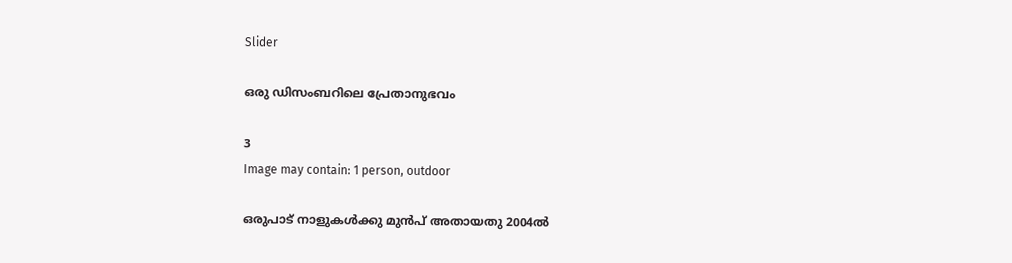Slider

ഒരു ഡിസംബറിലെ പ്രേതാനുഭവം

3
Image may contain: 1 person, outdoor

ഒരുപാട് നാളുകൾക്കു മുൻപ് അതായതു 2004ൽ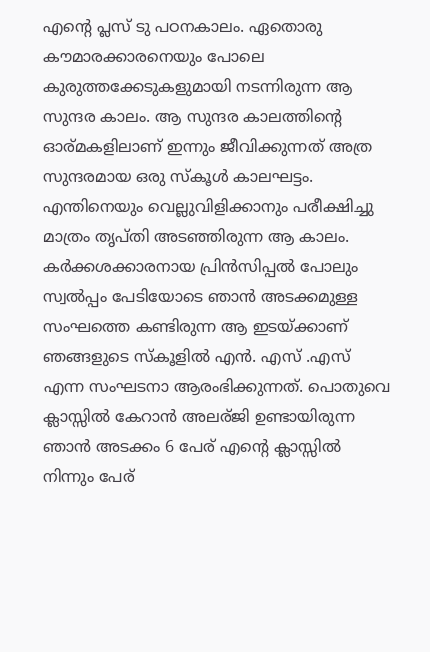എന്റെ പ്ലസ് ടു പഠനകാലം. ഏതൊരു കൗമാരക്കാരനെയും പോലെ കുരുത്തക്കേടുകളുമായി നടന്നിരുന്ന ആ സുന്ദര കാലം. ആ സുന്ദര കാലത്തിന്റെ ഓര്മകളിലാണ് ഇന്നും ജീവിക്കുന്നത് അത്ര സുന്ദരമായ ഒരു സ്കൂൾ കാലഘട്ടം. എന്തിനെയും വെല്ലുവിളിക്കാനും പരീക്ഷിച്ചു മാത്രം തൃപ്തി അടഞ്ഞിരുന്ന ആ കാലം. കർക്കശക്കാരനായ പ്രിൻസിപ്പൽ പോലും സ്വൽപ്പം പേടിയോടെ ഞാൻ അടക്കമുള്ള സംഘത്തെ കണ്ടിരുന്ന ആ ഇടയ്ക്കാണ് ഞങ്ങളുടെ സ്കൂളിൽ എൻ. എസ് .എസ് എന്ന സംഘടനാ ആരംഭിക്കുന്നത്. പൊതുവെ ക്ലാസ്സിൽ കേറാൻ അലര്ജി ഉണ്ടായിരുന്ന ഞാൻ അടക്കം 6 പേര് എന്റെ ക്ലാസ്സിൽ നിന്നും പേര്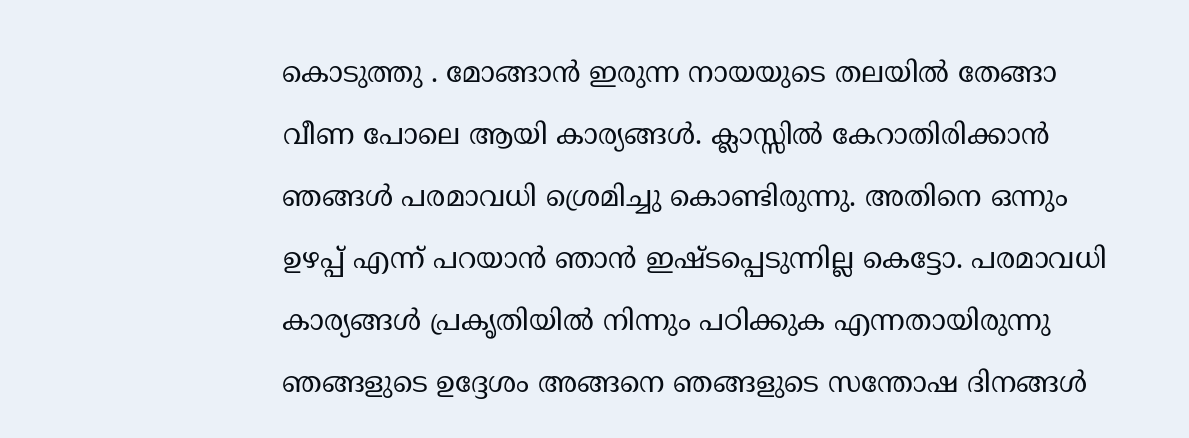കൊടുത്തു . മോങ്ങാൻ ഇരുന്ന നായയുടെ തലയിൽ തേങ്ങാ വീണ പോലെ ആയി കാര്യങ്ങൾ. ക്ലാസ്സിൽ കേറാതിരിക്കാൻ ഞങ്ങൾ പരമാവധി ശ്രെമിച്ചു കൊണ്ടിരുന്നു. അതിനെ ഒന്നും ഉഴപ്പ് എന്ന് പറയാൻ ഞാൻ ഇഷ്ടപ്പെടുന്നില്ല കെട്ടോ. പരമാവധി കാര്യങ്ങൾ പ്രകൃതിയിൽ നിന്നും പഠിക്കുക എന്നതായിരുന്നു ഞങ്ങളുടെ ഉദ്ദേശം അങ്ങനെ ഞങ്ങളുടെ സന്തോഷ ദിനങ്ങൾ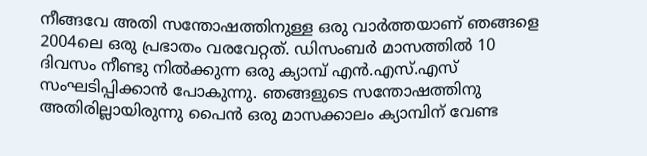നീങ്ങവേ അതി സന്തോഷത്തിനുള്ള ഒരു വാർത്തയാണ് ഞങ്ങളെ 2004ലെ ഒരു പ്രഭാതം വരവേറ്റത്. ഡിസംബർ മാസത്തിൽ 10 ദിവസം നീണ്ടു നിൽക്കുന്ന ഒരു ക്യാമ്പ് എൻ.എസ്.എസ് സംഘടിപ്പിക്കാൻ പോകുന്നു. ഞങ്ങളുടെ സന്തോഷത്തിനു അതിരില്ലായിരുന്നു പൈൻ ഒരു മാസക്കാലം ക്യാമ്പിന് വേണ്ട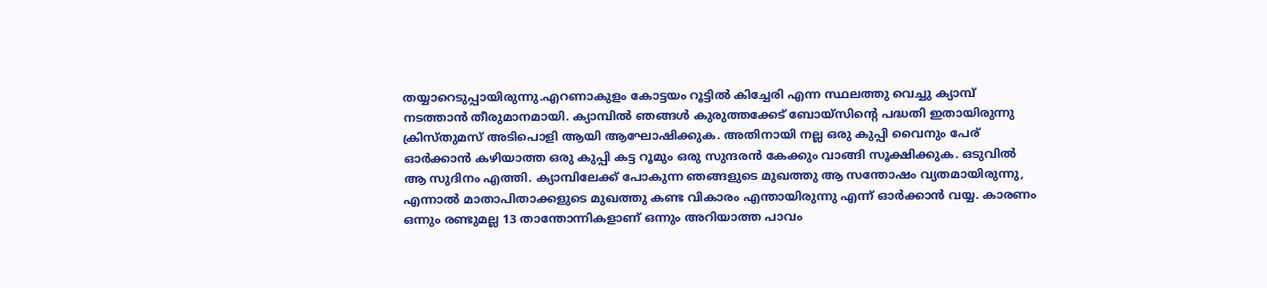തയ്യാറെടുപ്പായിരുന്നു.എറണാകുളം കോട്ടയം റൂട്ടിൽ കിച്ചേരി എന്ന സ്ഥലത്തു വെച്ചു ക്യാമ്പ് നടത്താൻ തീരുമാനമായി. ക്യാമ്പിൽ ഞങ്ങൾ കുരുത്തക്കേട് ബോയ്സിന്റെ പദ്ധതി ഇതായിരുന്നു ക്രിസ്തുമസ് അടിപൊളി ആയി ആഘോഷിക്കുക. അതിനായി നല്ല ഒരു കുപ്പി വൈനും പേര് ഓർക്കാൻ കഴിയാത്ത ഒരു കുപ്പി കട്ട റൂമും ഒരു സുന്ദരൻ കേക്കും വാങ്ങി സൂക്ഷിക്കുക. ഒടുവിൽ ആ സുദിനം എത്തി. ക്യാമ്പിലേക്ക് പോകുന്ന ഞങ്ങളുടെ മുഖത്തു ആ സന്തോഷം വ്യതമായിരുന്നു, എന്നാൽ മാതാപിതാക്കളുടെ മുഖത്തു കണ്ട വികാരം എന്തായിരുന്നു എന്ന് ഓർക്കാൻ വയ്യ. കാരണം ഒന്നും രണ്ടുമല്ല 13 താന്തോന്നികളാണ് ഒന്നും അറിയാത്ത പാവം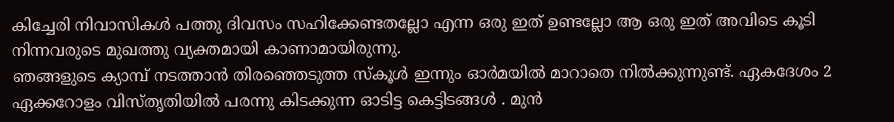കിച്ചേരി നിവാസികൾ പത്തു ദിവസം സഹിക്കേണ്ടതല്ലോ എന്ന ഒരു ഇത് ഉണ്ടല്ലോ ആ ഒരു ഇത് അവിടെ കൂടി നിന്നവരുടെ മുഖത്തു വ്യക്തമായി കാണാമായിരുന്നു.
ഞങ്ങളുടെ ക്യാമ്പ് നടത്താൻ തിരഞ്ഞെടുത്ത സ്കൂൾ ഇന്നും ഓർമയിൽ മാറാതെ നിൽക്കുന്നുണ്ട്. ഏകദേശം 2 ഏക്കറോളം വിസ്‌തൃതിയിൽ പരന്നു കിടക്കുന്ന ഓടിട്ട കെട്ടിടങ്ങൾ . മുൻ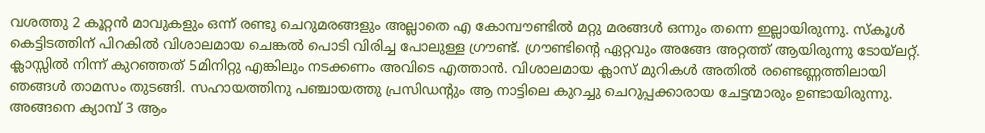വശത്തു 2 കൂറ്റൻ മാവുകളും ഒന്ന് രണ്ടു ചെറുമരങ്ങളും അല്ലാതെ എ കോമ്പൗണ്ടിൽ മറ്റു മരങ്ങൾ ഒന്നും തന്നെ ഇല്ലായിരുന്നു. സ്കൂൾ കെട്ടിടത്തിന് പിറകിൽ വിശാലമായ ചെങ്കൽ പൊടി വിരിച്ച പോലുള്ള ഗ്രൗണ്ട്. ഗ്രൗണ്ടിന്റെ ഏറ്റവും അങ്ങേ അറ്റത്ത് ആയിരുന്നു ടോയ്ലറ്റ്. ക്ലാസ്സിൽ നിന്ന് കുറഞ്ഞത് 5മിനിറ്റു എങ്കിലും നടക്കണം അവിടെ എത്താൻ. വിശാലമായ ക്ലാസ് മുറികൾ അതിൽ രണ്ടെണ്ണത്തിലായി ഞങ്ങൾ താമസം തുടങ്ങി. സഹായത്തിനു പഞ്ചായത്തു പ്രസിഡന്റും ആ നാട്ടിലെ കുറച്ചു ചെറുപ്പക്കാരായ ചേട്ടന്മാരും ഉണ്ടായിരുന്നു. അങ്ങനെ ക്യാമ്പ് 3 ആം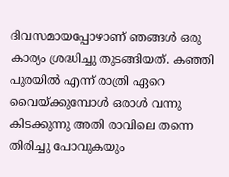ദിവസമായപ്പോഴാണ് ഞങ്ങൾ ഒരു കാര്യം ശ്രദ്ധിച്ചു തുടങ്ങിയത്. കഞ്ഞി പുരയിൽ എന്ന് രാത്രി ഏറെ വൈയ്ക്കുമ്പോൾ ഒരാൾ വന്നു കിടക്കുന്നു അതി രാവിലെ തന്നെ തിരിച്ചു പോവുകയും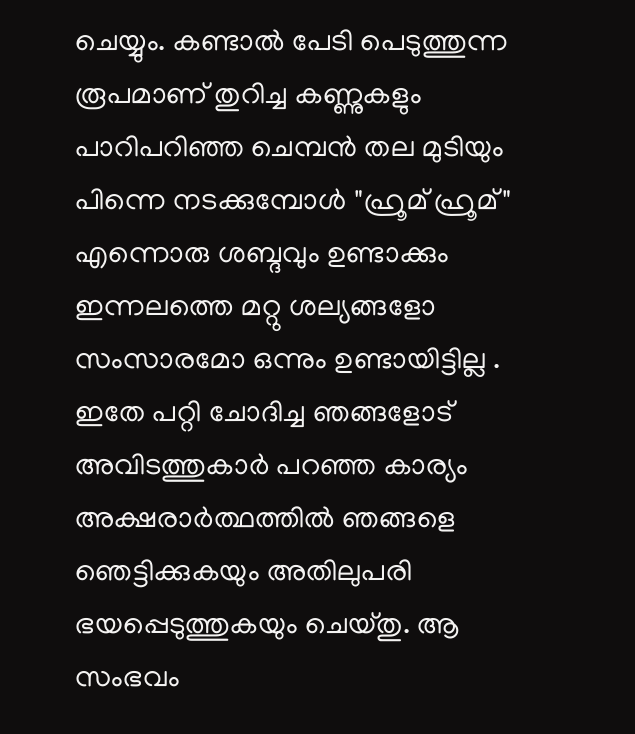ചെയ്യും. കണ്ടാൽ പേടി പെടുത്തുന്ന രൂപമാണ് തുറിച്ച കണ്ണുകളും പാറിപറിഞ്ഞ ചെമ്പൻ തല മുടിയും പിന്നെ നടക്കുമ്പോൾ "ഹ്രൂമ് ഹ്രൂമ്" എന്നൊരു ശബ്ദവും ഉണ്ടാക്കും ഇന്നലത്തെ മറ്റു ശല്യങ്ങളോ സംസാരമോ ഒന്നും ഉണ്ടായിട്ടില്ല . ഇതേ പറ്റി ചോദിച്ച ഞങ്ങളോട് അവിടത്തുകാർ പറഞ്ഞ കാര്യം അക്ഷരാർത്ഥത്തിൽ ഞങ്ങളെ ഞെട്ടിക്കുകയും അതിലുപരി ഭയപ്പെടുത്തുകയും ചെയ്തു. ആ സംഭവം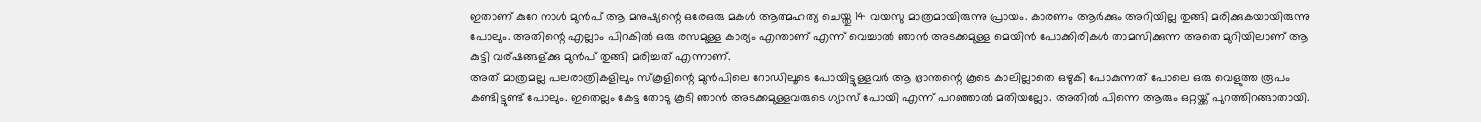ഇതാണ് കുറേ നാൾ മുൻപ് ആ മനുഷ്യന്റെ ഒരേഒരു മകൾ ആത്മഹത്യ ചെയ്തു 14 വയസു മാത്രമായിരുന്നു പ്രായം. കാരണം ആർക്കും അറിയില്ല തുങ്ങി മരിക്കുകയായിരുന്നു പോലും. അതിന്റെ എല്ലാം പിറകിൽ ഒരു രസമുള്ള കാര്യം എന്താണ് എന്ന് വെച്ചാൽ ഞാൻ അടക്കമുള്ള മെയിൻ പോക്കിരികൾ താമസിക്കുന്ന അതെ മുറിയിലാണ് ആ കുട്ടി വര്ഷങ്ങള്ക്കു മുൻപ് തുങ്ങി മരിച്ചത് എന്നാണ്.
അത് മാത്രമല്ല പലരാത്രികളിലും സ്കൂളിന്റെ മുൻപിലെ റോഡിലൂടെ പോയിട്ടുള്ളവർ ആ ഭ്രാന്തന്റെ കൂടെ കാലില്ലാതെ ഒഴുകി പോകുന്നത് പോലെ ഒരു വെളുത്ത രൂപം കണ്ടിട്ടുണ്ട് പോലും. ഇതെല്ലം കേട്ട തോടു കൂടി ഞാൻ അടക്കമുള്ളവരുടെ ഗ്യാസ് പോയി എന്ന് പറഞ്ഞാൽ മതിയല്ലോ. അതിൽ പിന്നെ ആരും ഒറ്റയ്ക്ക് പുറത്തിറങ്ങാതായി.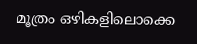മൂത്രം ഒഴികളിലൊക്കെ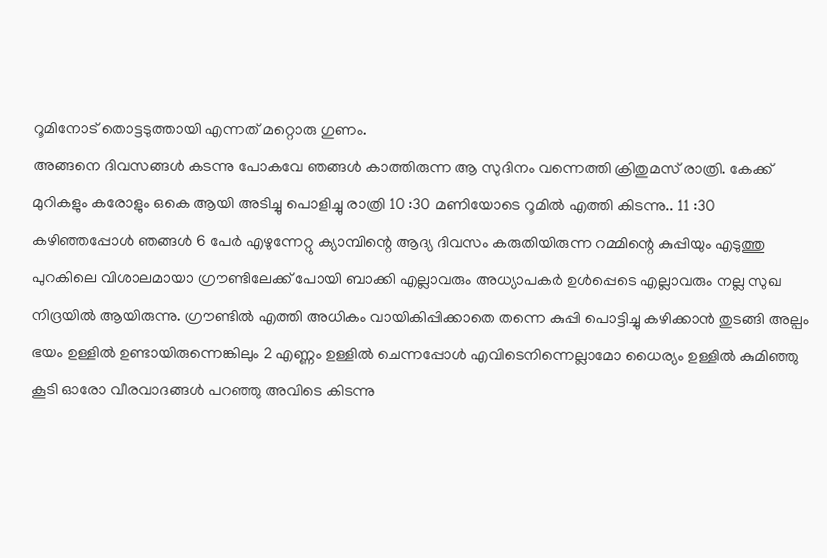റൂമിനോട് തൊട്ടടുത്തായി എന്നത് മറ്റൊരു ഗുണം.
അങ്ങനെ ദിവസങ്ങൾ കടന്നു പോകവേ ഞങ്ങൾ കാത്തിരുന്ന ആ സുദിനം വന്നെത്തി ക്രിതുമസ് രാത്രി. കേക്ക് മുറികളും കരോളും ഒകെ ആയി അടിച്ചു പൊളിച്ചു രാത്രി 10 :30 മണിയോടെ റൂമിൽ എത്തി കിടന്നു.. 11 :30 കഴിഞ്ഞപ്പോൾ ഞങ്ങൾ 6 പേർ എഴുന്നേറ്റു ക്യാമ്പിന്റെ ആദ്യ ദിവസം കരുതിയിരുന്ന റമ്മിന്റെ കുപ്പിയും എടുത്തു പുറകിലെ വിശാലമായാ ഗ്രൗണ്ടിലേക്ക് പോയി ബാക്കി എല്ലാവരും അധ്യാപകർ ഉൾപ്പെടെ എല്ലാവരും നല്ല സുഖ നിദ്രയിൽ ആയിരുന്നു. ഗ്രൗണ്ടിൽ എത്തി അധികം വായികിപ്പിക്കാതെ തന്നെ കുപ്പി പൊട്ടിച്ചു കഴിക്കാൻ തുടങ്ങി അല്പം ഭയം ഉള്ളിൽ ഉണ്ടായിരുന്നെങ്കിലും 2 എണ്ണം ഉള്ളിൽ ചെന്നപ്പോൾ എവിടെനിന്നെല്ലാമോ ധൈര്യം ഉള്ളിൽ കുമിഞ്ഞു കൂടി ഓരോ വീരവാദങ്ങൾ പറഞ്ഞു അവിടെ കിടന്നു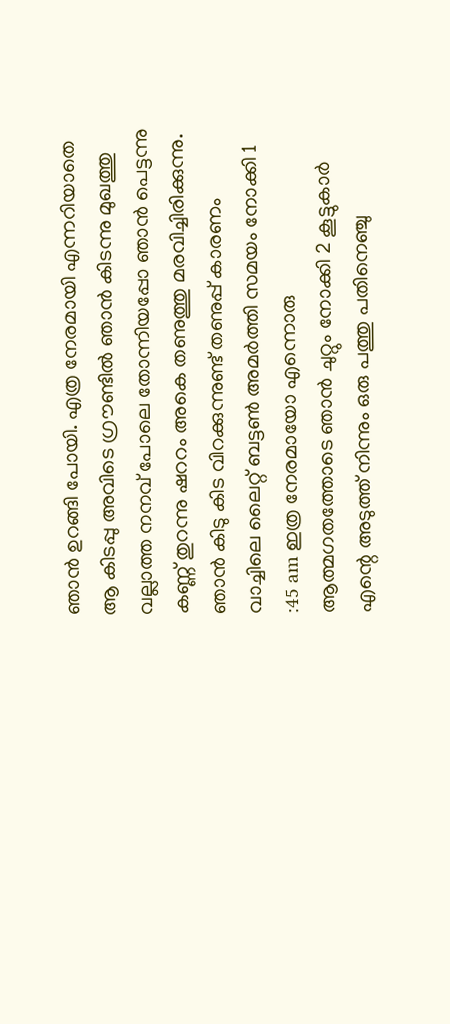ഞാൻ ഉറങ്ങി പോയി. എത്ര നേരമായി എന്നറിയാതെ ആ കിടപ്പു അവിടെ ഗ്രൗണ്ടിൽ ഞാൻ കിടന്നു മുഖത്തു വല്ലാത്ത നനവ് പോലെ തോന്നിയപ്പോ ഞാൻ പെട്ടന്നു കണ്ണ് തുറന്നു ഷററം അകെ തണുത്തു മരവിച്ചിരിക്കുന്നു. ഞാൻ കിടു കിട വിറക്കുന്നുണ്ട് തണുപ്പ് കാരണം വാച്ചിലെ ലൈറ്റ് ബട്ടൺ അമർത്തി സമയം നോക്കി 1 :45 am ഇത്ര നേരമായോ എന്നൊരു ആത്മഗതത്തോടെ ഞാൻ ചുറ്റും നോക്കി 2 കൂട്ടുകാർ എന്റെ അടുത്ത് നിന്നും ഒരു പത്തു പതിനെഞ്ചു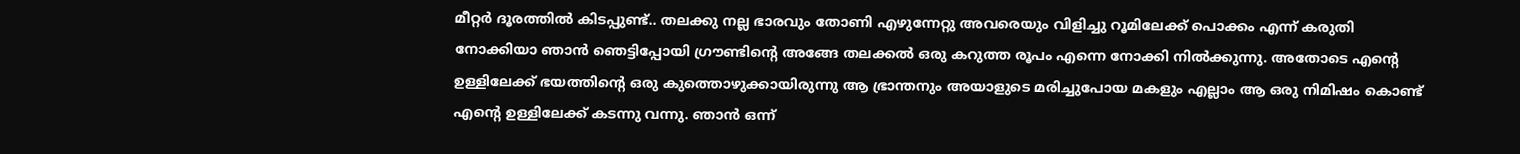മീറ്റർ ദൂരത്തിൽ കിടപ്പുണ്ട്.. തലക്കു നല്ല ഭാരവും തോണി എഴുന്നേറ്റു അവരെയും വിളിച്ചു റൂമിലേക്ക് പൊക്കം എന്ന് കരുതി നോക്കിയാ ഞാൻ ഞെട്ടിപ്പോയി ഗ്രൗണ്ടിന്റെ അങ്ങേ തലക്കൽ ഒരു കറുത്ത രൂപം എന്നെ നോക്കി നിൽക്കുന്നു. അതോടെ എന്റെ ഉള്ളിലേക്ക് ഭയത്തിന്റെ ഒരു കുത്തൊഴുക്കായിരുന്നു ആ ഭ്രാന്തനും അയാളുടെ മരിച്ചുപോയ മകളും എല്ലാം ആ ഒരു നിമിഷം കൊണ്ട് എന്റെ ഉള്ളിലേക്ക് കടന്നു വന്നു. ഞാൻ ഒന്ന്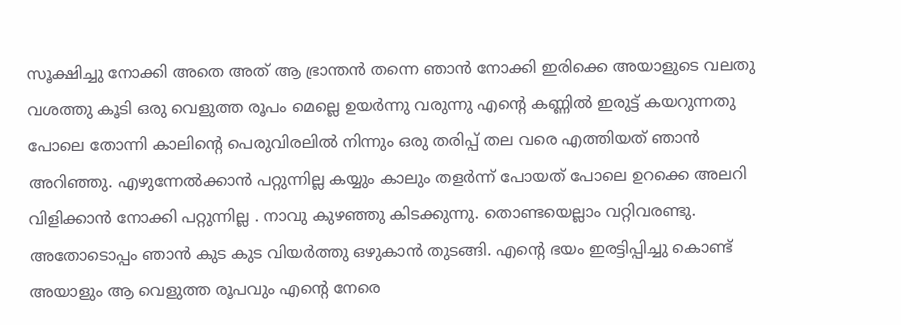സൂക്ഷിച്ചു നോക്കി അതെ അത് ആ ഭ്രാന്തൻ തന്നെ ഞാൻ നോക്കി ഇരിക്കെ അയാളുടെ വലതു വശത്തു കൂടി ഒരു വെളുത്ത രൂപം മെല്ലെ ഉയർന്നു വരുന്നു എന്റെ കണ്ണിൽ ഇരുട്ട് കയറുന്നതു പോലെ തോന്നി കാലിന്റെ പെരുവിരലിൽ നിന്നും ഒരു തരിപ്പ് തല വരെ എത്തിയത് ഞാൻ അറിഞ്ഞു. എഴുന്നേൽക്കാൻ പറ്റുന്നില്ല കയ്യും കാലും തളർന്ന് പോയത് പോലെ ഉറക്കെ അലറി വിളിക്കാൻ നോക്കി പറ്റുന്നില്ല . നാവു കുഴഞ്ഞു കിടക്കുന്നു. തൊണ്ടയെല്ലാം വറ്റിവരണ്ടു. അതോടൊപ്പം ഞാൻ കുട കുട വിയർത്തു ഒഴുകാൻ തുടങ്ങി. എന്റെ ഭയം ഇരട്ടിപ്പിച്ചു കൊണ്ട് അയാളും ആ വെളുത്ത രൂപവും എന്റെ നേരെ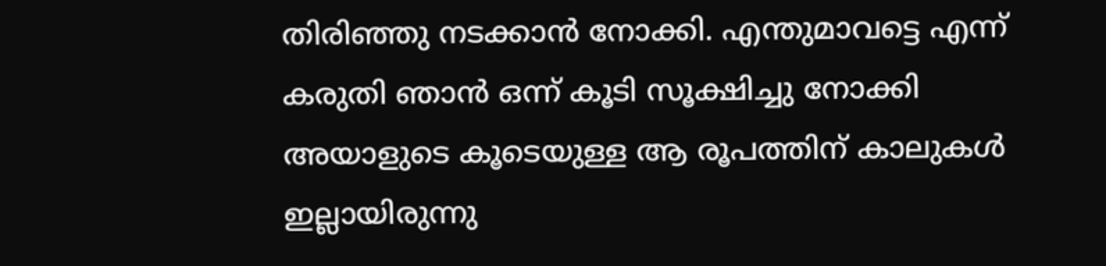തിരിഞ്ഞു നടക്കാൻ നോക്കി. എന്തുമാവട്ടെ എന്ന് കരുതി ഞാൻ ഒന്ന് കൂടി സൂക്ഷിച്ചു നോക്കി അയാളുടെ കൂടെയുള്ള ആ രൂപത്തിന് കാലുകൾ ഇല്ലായിരുന്നു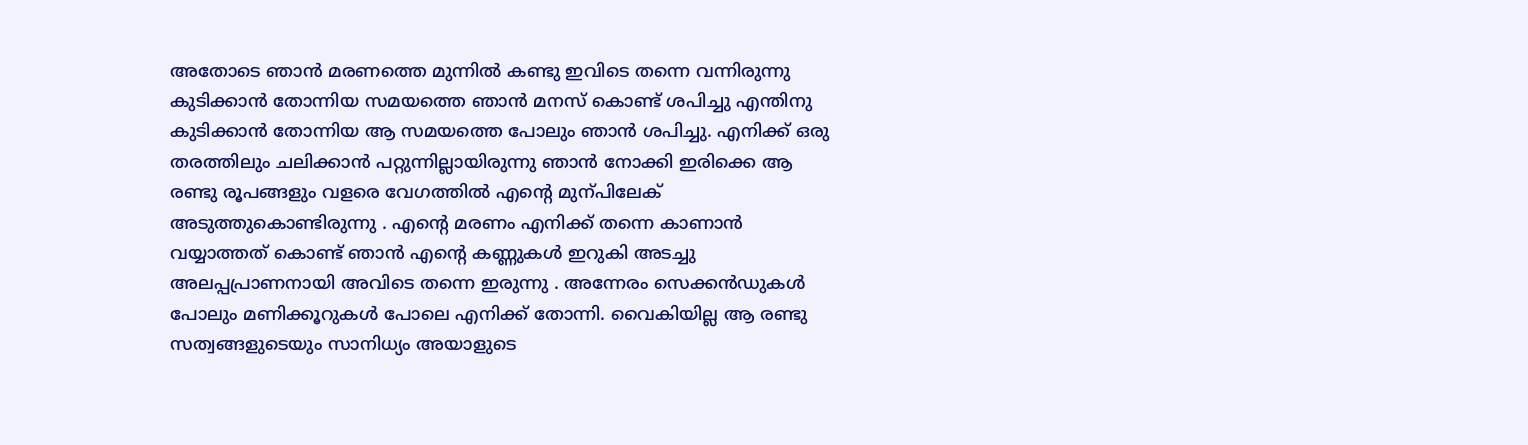അതോടെ ഞാൻ മരണത്തെ മുന്നിൽ കണ്ടു ഇവിടെ തന്നെ വന്നിരുന്നു കുടിക്കാൻ തോന്നിയ സമയത്തെ ഞാൻ മനസ് കൊണ്ട് ശപിച്ചു എന്തിനു കുടിക്കാൻ തോന്നിയ ആ സമയത്തെ പോലും ഞാൻ ശപിച്ചു. എനിക്ക് ഒരു തരത്തിലും ചലിക്കാൻ പറ്റുന്നില്ലായിരുന്നു ഞാൻ നോക്കി ഇരിക്കെ ആ രണ്ടു രൂപങ്ങളും വളരെ വേഗത്തിൽ എന്റെ മുന്പിലേക് അടുത്തുകൊണ്ടിരുന്നു . എന്റെ മരണം എനിക്ക് തന്നെ കാണാൻ വയ്യാത്തത് കൊണ്ട് ഞാൻ എന്റെ കണ്ണുകൾ ഇറുകി അടച്ചു അലപ്പപ്രാണനായി അവിടെ തന്നെ ഇരുന്നു . അന്നേരം സെക്കൻഡുകൾ പോലും മണിക്കൂറുകൾ പോലെ എനിക്ക് തോന്നി. വൈകിയില്ല ആ രണ്ടു സത്വങ്ങളുടെയും സാനിധ്യം അയാളുടെ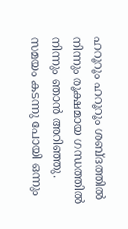ഹറൂറൂം ഹറൂറൂം ശബ്ദത്തിൽ നിന്നും രൂക്ഷമായ ഗന്ധത്തിൽ നിന്നും ഞാൻ അറിഞ്ഞു. സമയം കടന്നു പോയി ഒന്നും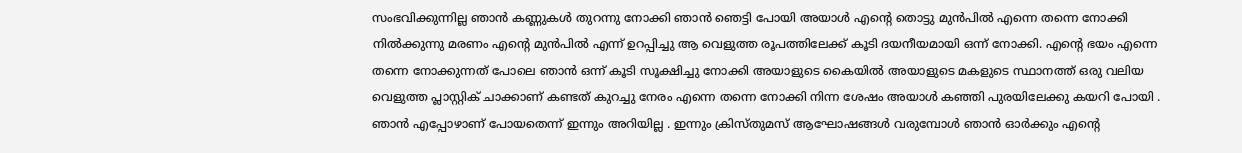സംഭവിക്കുന്നില്ല ഞാൻ കണ്ണുകൾ തുറന്നു നോക്കി ഞാൻ ഞെട്ടി പോയി അയാൾ എന്റെ തൊട്ടു മുൻപിൽ എന്നെ തന്നെ നോക്കി നിൽക്കുന്നു മരണം എന്റെ മുൻപിൽ എന്ന് ഉറപ്പിച്ചു ആ വെളുത്ത രൂപത്തിലേക്ക് കൂടി ദയനീയമായി ഒന്ന് നോക്കി. എന്റെ ഭയം എന്നെ തന്നെ നോക്കുന്നത് പോലെ ഞാൻ ഒന്ന് കൂടി സൂക്ഷിച്ചു നോക്കി അയാളുടെ കൈയിൽ അയാളുടെ മകളുടെ സ്ഥാനത്ത് ഒരു വലിയ വെളുത്ത പ്ലാസ്റ്റിക് ചാക്കാണ് കണ്ടത് കുറച്ചു നേരം എന്നെ തന്നെ നോക്കി നിന്ന ശേഷം അയാൾ കഞ്ഞി പുരയിലേക്കു കയറി പോയി . ഞാൻ എപ്പോഴാണ് പോയതെന്ന് ഇന്നും അറിയില്ല . ഇന്നും ക്രിസ്തുമസ് ആഘോഷങ്ങൾ വരുമ്പോൾ ഞാൻ ഓർക്കും എന്റെ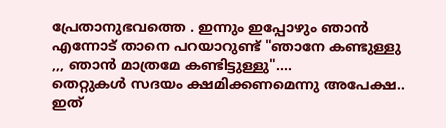പ്രേതാനുഭവത്തെ . ഇന്നും ഇപ്പോഴും ഞാൻ എന്നോട് താനെ പറയാറുണ്ട് "ഞാനേ കണ്ടുള്ളു ,,, ഞാൻ മാത്രമേ കണ്ടിട്ടുള്ളു"....
തെറ്റുകൾ സദയം ക്ഷമിക്കണമെന്നു അപേക്ഷ.. ഇത്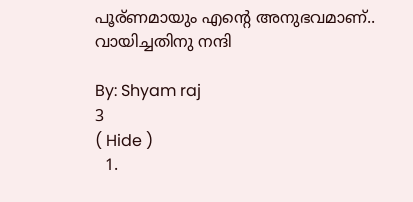പൂര്ണമായും എന്റെ അനുഭവമാണ്.. വായിച്ചതിനു നന്ദി

By: Shyam raj
3
( Hide )
  1.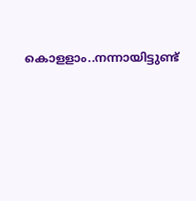കൊളളാം..നന്നായിട്ടുണ്ട്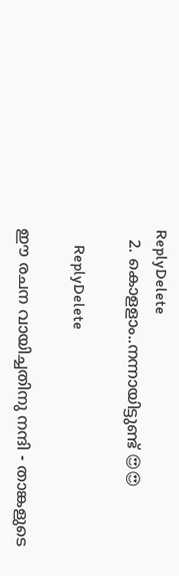ReplyDelete
  2. കൊളളാം..നന്നായിട്ടുണ്ട് 😍😍

    ReplyDelete

ഈ രചന വായിച്ചതിനു നന്ദി - താങ്കളുടെ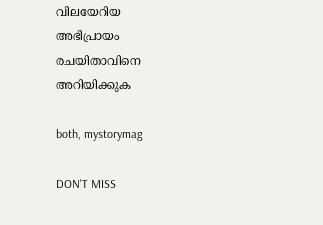വിലയേറിയ അഭിപ്രായം രചയിതാവിനെ അറിയിക്കുക

both, mystorymag

DON'T MISS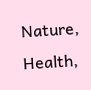Nature, Health,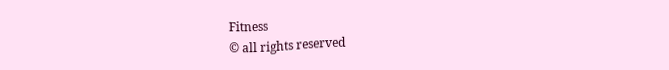Fitness
© all rights reserved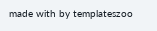made with by templateszoo